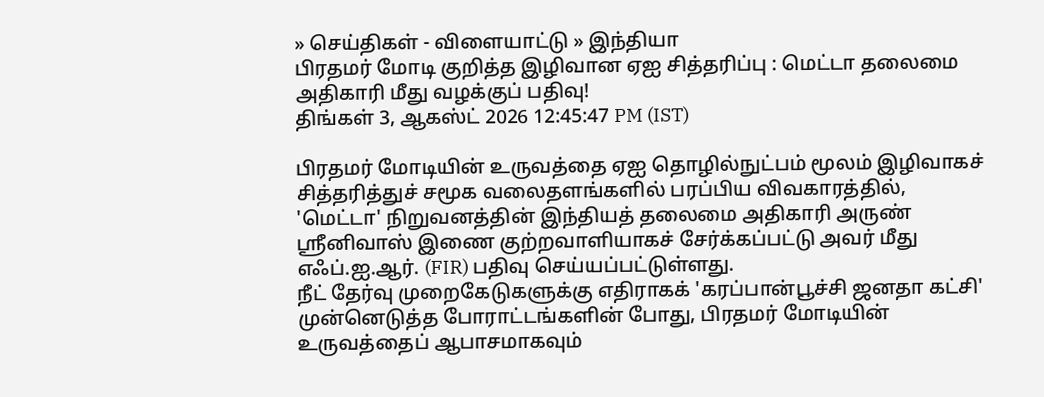» செய்திகள் - விளையாட்டு » இந்தியா
பிரதமர் மோடி குறித்த இழிவான ஏஐ சித்தரிப்பு : மெட்டா தலைமை அதிகாரி மீது வழக்குப் பதிவு!
திங்கள் 3, ஆகஸ்ட் 2026 12:45:47 PM (IST)

பிரதமர் மோடியின் உருவத்தை ஏஐ தொழில்நுட்பம் மூலம் இழிவாகச் சித்தரித்துச் சமூக வலைதளங்களில் பரப்பிய விவகாரத்தில், 'மெட்டா' நிறுவனத்தின் இந்தியத் தலைமை அதிகாரி அருண் ஸ்ரீனிவாஸ் இணை குற்றவாளியாகச் சேர்க்கப்பட்டு அவர் மீது எஃப்.ஐ.ஆர். (FIR) பதிவு செய்யப்பட்டுள்ளது.
நீட் தேர்வு முறைகேடுகளுக்கு எதிராகக் 'கரப்பான்பூச்சி ஜனதா கட்சி' முன்னெடுத்த போராட்டங்களின் போது, பிரதமர் மோடியின் உருவத்தைப் ஆபாசமாகவும்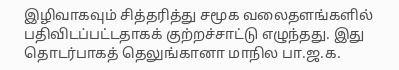இழிவாகவும் சித்தரித்து சமூக வலைதளங்களில் பதிவிடப்பட்டதாகக் குற்றச்சாட்டு எழுந்தது. இது தொடர்பாகத் தெலுங்கானா மாநில பா.ஜ.க.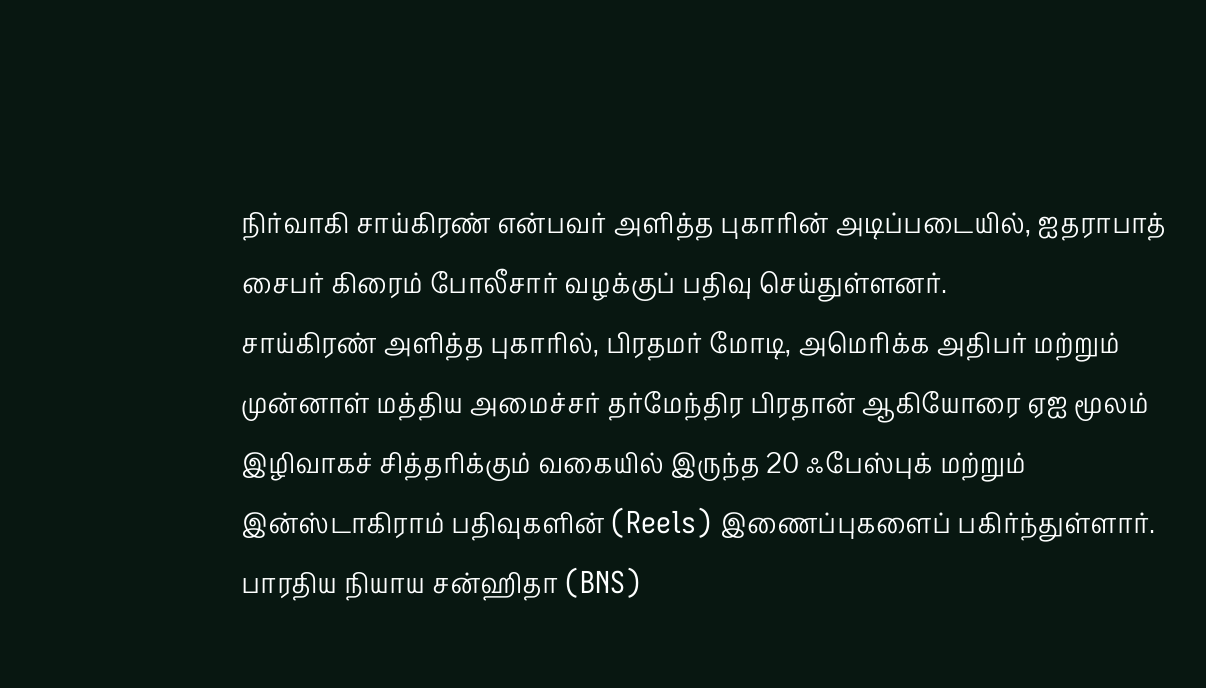நிர்வாகி சாய்கிரண் என்பவர் அளித்த புகாரின் அடிப்படையில், ஐதராபாத் சைபர் கிரைம் போலீசார் வழக்குப் பதிவு செய்துள்ளனர்.
சாய்கிரண் அளித்த புகாரில், பிரதமர் மோடி, அமெரிக்க அதிபர் மற்றும் முன்னாள் மத்திய அமைச்சர் தர்மேந்திர பிரதான் ஆகியோரை ஏஐ மூலம் இழிவாகச் சித்தரிக்கும் வகையில் இருந்த 20 ஃபேஸ்புக் மற்றும் இன்ஸ்டாகிராம் பதிவுகளின் (Reels) இணைப்புகளைப் பகிர்ந்துள்ளார். பாரதிய நியாய சன்ஹிதா (BNS)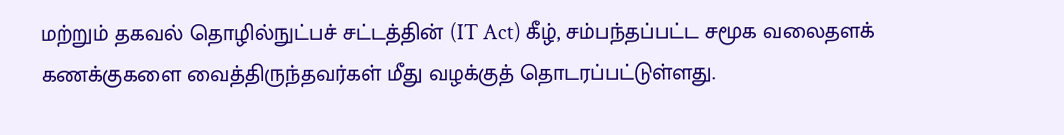மற்றும் தகவல் தொழில்நுட்பச் சட்டத்தின் (IT Act) கீழ், சம்பந்தப்பட்ட சமூக வலைதளக் கணக்குகளை வைத்திருந்தவர்கள் மீது வழக்குத் தொடரப்பட்டுள்ளது.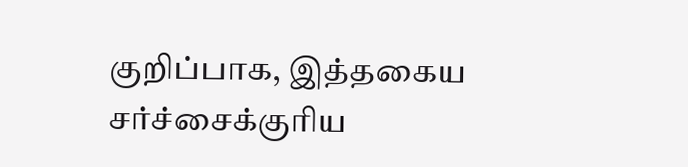குறிப்பாக, இத்தகைய சர்ச்சைக்குரிய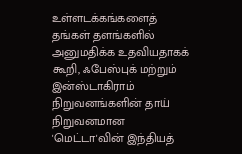உள்ளடக்கங்களைத் தங்கள் தளங்களில் அனுமதிக்க உதவியதாகக் கூறி, ஃபேஸ்புக் மற்றும் இன்ஸ்டாகிராம் நிறுவனங்களின் தாய் நிறுவனமான 'மெட்டா'வின் இந்தியத்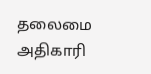தலைமை அதிகாரி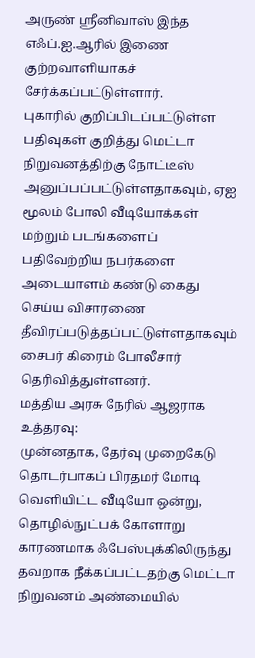அருண் ஸ்ரீனிவாஸ் இந்த எஃப்.ஐ.ஆரில் இணை குற்றவாளியாகச் சேர்க்கப்பட்டுள்ளார்.
புகாரில் குறிப்பிடப்பட்டுள்ள பதிவுகள் குறித்து மெட்டா நிறுவனத்திற்கு நோட்டீஸ் அனுப்பப்பட்டுள்ளதாகவும், ஏஐ மூலம் போலி வீடியோக்கள் மற்றும் படங்களைப் பதிவேற்றிய நபர்களை அடையாளம் கண்டு கைது செய்ய விசாரணை தீவிரப்படுத்தப்பட்டுள்ளதாகவும் சைபர் கிரைம் போலீசார் தெரிவித்துள்ளனர்.
மத்திய அரசு நேரில் ஆஜராக உத்தரவு:
முன்னதாக, தேர்வு முறைகேடு தொடர்பாகப் பிரதமர் மோடி வெளியிட்ட வீடியோ ஒன்று, தொழில்நுட்பக் கோளாறு காரணமாக ஃபேஸ்புக்கிலிருந்து தவறாக நீக்கப்பட்டதற்கு மெட்டா நிறுவனம் அண்மையில்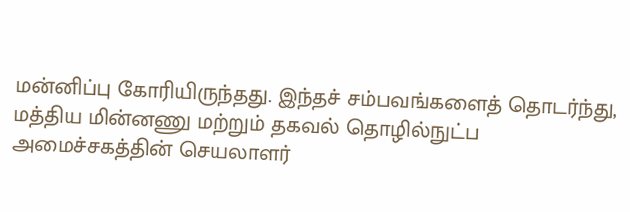மன்னிப்பு கோரியிருந்தது. இந்தச் சம்பவங்களைத் தொடர்ந்து, மத்திய மின்னணு மற்றும் தகவல் தொழில்நுட்ப அமைச்சகத்தின் செயலாளர்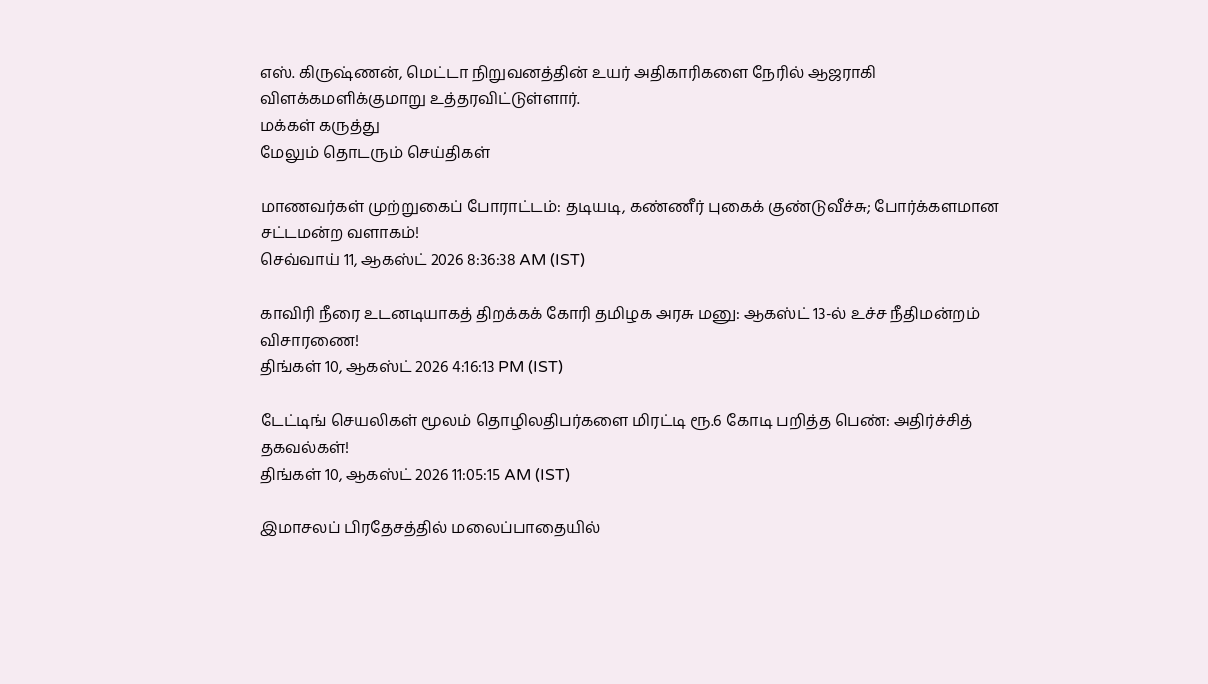எஸ். கிருஷ்ணன், மெட்டா நிறுவனத்தின் உயர் அதிகாரிகளை நேரில் ஆஜராகி விளக்கமளிக்குமாறு உத்தரவிட்டுள்ளார்.
மக்கள் கருத்து
மேலும் தொடரும் செய்திகள்

மாணவர்கள் முற்றுகைப் போராட்டம்: தடியடி, கண்ணீர் புகைக் குண்டுவீச்சு; போர்க்களமான சட்டமன்ற வளாகம்!
செவ்வாய் 11, ஆகஸ்ட் 2026 8:36:38 AM (IST)

காவிரி நீரை உடனடியாகத் திறக்கக் கோரி தமிழக அரசு மனு: ஆகஸ்ட் 13-ல் உச்ச நீதிமன்றம் விசாரணை!
திங்கள் 10, ஆகஸ்ட் 2026 4:16:13 PM (IST)

டேட்டிங் செயலிகள் மூலம் தொழிலதிபர்களை மிரட்டி ரூ.6 கோடி பறித்த பெண்: அதிர்ச்சித் தகவல்கள்!
திங்கள் 10, ஆகஸ்ட் 2026 11:05:15 AM (IST)

இமாசலப் பிரதேசத்தில் மலைப்பாதையில்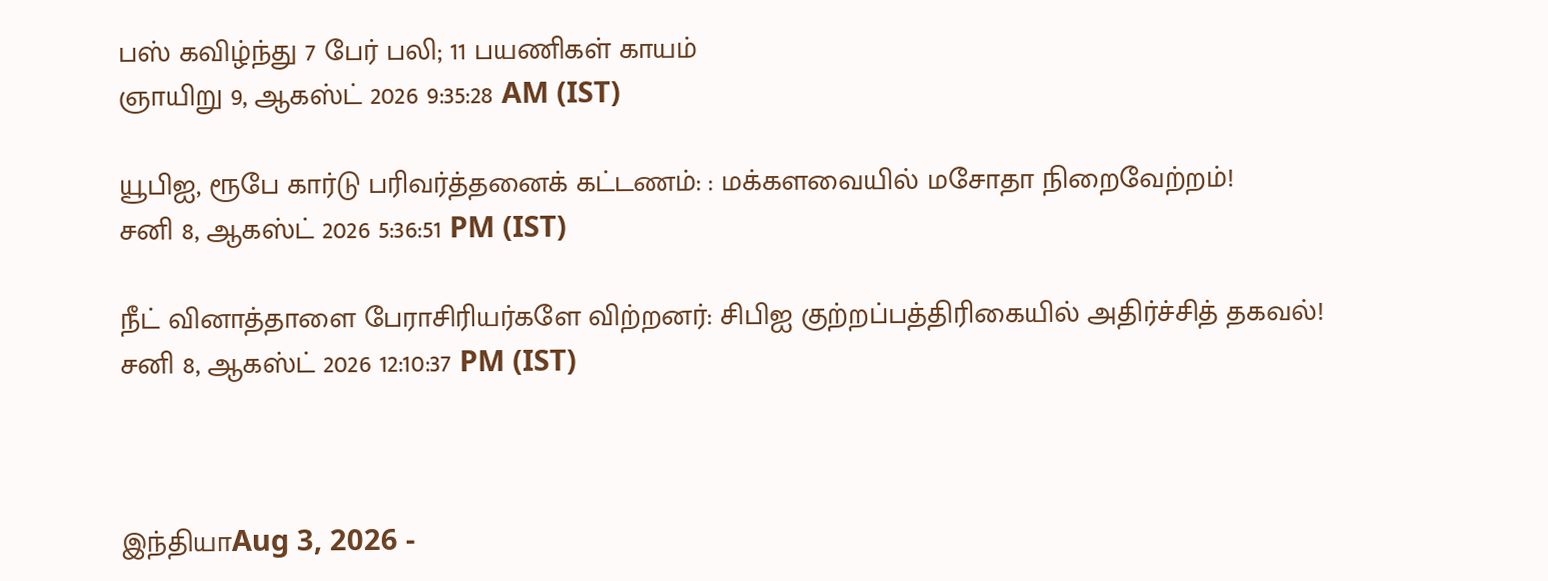பஸ் கவிழ்ந்து 7 பேர் பலி; 11 பயணிகள் காயம்
ஞாயிறு 9, ஆகஸ்ட் 2026 9:35:28 AM (IST)

யூபிஐ, ரூபே கார்டு பரிவர்த்தனைக் கட்டணம்: : மக்களவையில் மசோதா நிறைவேற்றம்!
சனி 8, ஆகஸ்ட் 2026 5:36:51 PM (IST)

நீட் வினாத்தாளை பேராசிரியர்களே விற்றனர்: சிபிஐ குற்றப்பத்திரிகையில் அதிர்ச்சித் தகவல்!
சனி 8, ஆகஸ்ட் 2026 12:10:37 PM (IST)



இந்தியாAug 3, 2026 -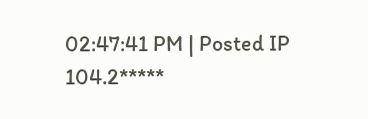02:47:41 PM | Posted IP 104.2*****